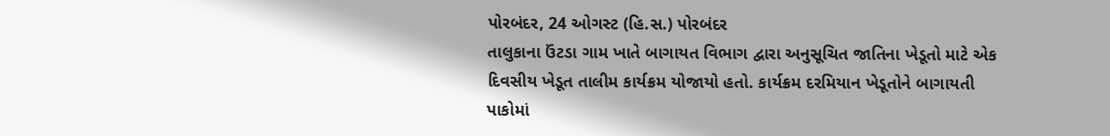પોરબંદર, 24 ઓગસ્ટ (હિ.સ.) પોરબંદર
તાલુકાના ઉંટડા ગામ ખાતે બાગાયત વિભાગ દ્વારા અનુસૂચિત જાતિના ખેડૂતો માટે એક
દિવસીય ખેડૂત તાલીમ કાર્યક્રમ યોજાયો હતો. કાર્યક્રમ દરમિયાન ખેડૂતોને બાગાયતી
પાકોમાં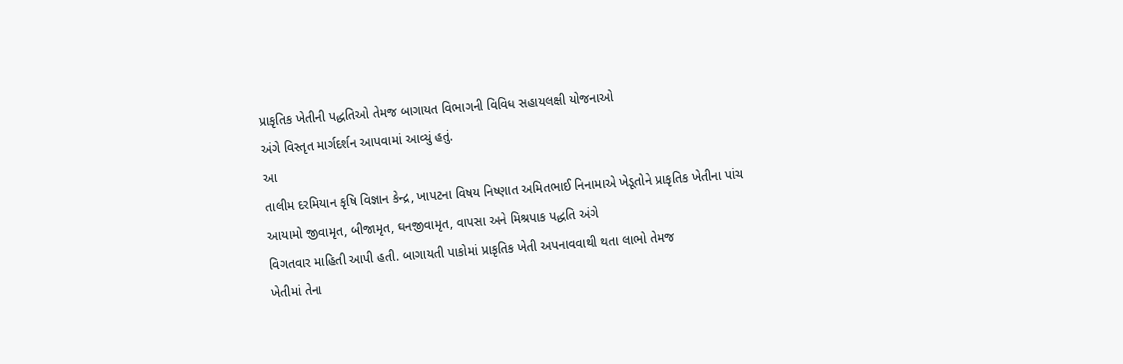પ્રાકૃતિક ખેતીની પદ્ધતિઓ તેમજ બાગાયત વિભાગની વિવિધ સહાયલક્ષી યોજનાઓ
અંગે વિસ્તૃત માર્ગદર્શન આપવામાં આવ્યું હતું.
આ
તાલીમ દરમિયાન કૃષિ વિજ્ઞાન કેન્દ્ર, ખાપટના વિષય નિષ્ણાત અમિતભાઈ નિનામાએ ખેડૂતોને પ્રાકૃતિક ખેતીના પાંચ
આયામો જીવામૃત, બીજામૃત, ઘનજીવામૃત, વાપસા અને મિશ્રપાક પદ્ધતિ અંગે
વિગતવાર માહિતી આપી હતી. બાગાયતી પાકોમાં પ્રાકૃતિક ખેતી અપનાવવાથી થતા લાભો તેમજ
ખેતીમાં તેના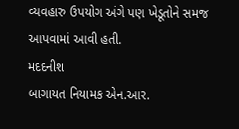વ્યવહારુ ઉપયોગ અંગે પણ ખેડૂતોને સમજ આપવામાં આવી હતી.
મદદનીશ
બાગાયત નિયામક એન.આર.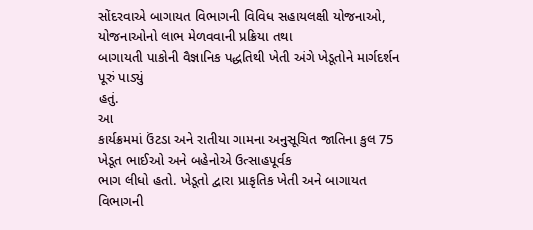સોંદરવાએ બાગાયત વિભાગની વિવિધ સહાયલક્ષી યોજનાઓ, યોજનાઓનો લાભ મેળવવાની પ્રક્રિયા તથા
બાગાયતી પાકોની વૈજ્ઞાનિક પદ્ધતિથી ખેતી અંગે ખેડૂતોને માર્ગદર્શન પૂરું પાડ્યું
હતું.
આ
કાર્યક્રમમાં ઉંટડા અને રાતીયા ગામના અનુસૂચિત જાતિના કુલ 75 ખેડૂત ભાઈઓ અને બહેનોએ ઉત્સાહપૂર્વક
ભાગ લીધો હતો. ખેડૂતો દ્વારા પ્રાકૃતિક ખેતી અને બાગાયત વિભાગની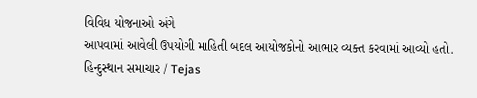વિવિધ યોજનાઓ અંગે
આપવામાં આવેલી ઉપયોગી માહિતી બદલ આયોજકોનો આભાર વ્યક્ત કરવામાં આવ્યો હતો.
હિન્દુસ્થાન સમાચાર / Tejas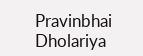Pravinbhai Dholariya